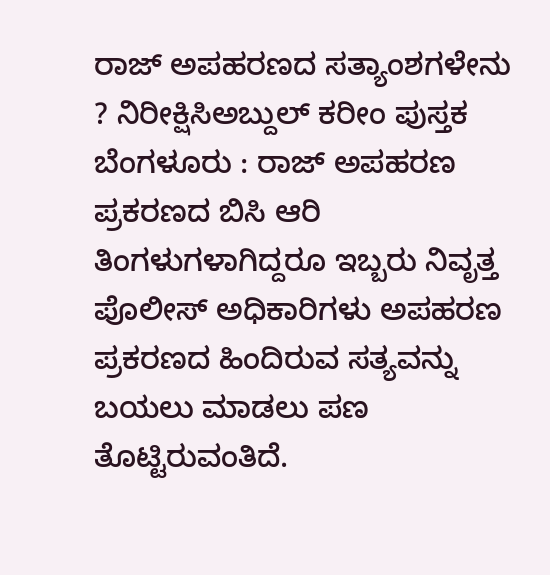ರಾಜ್ ಅಪಹರಣದ ಸತ್ಯಾಂಶಗಳೇನು ? ನಿರೀಕ್ಷಿಸಿಅಬ್ದುಲ್ ಕರೀಂ ಪುಸ್ತಕ
ಬೆಂಗಳೂರು : ರಾಜ್ ಅಪಹರಣ ಪ್ರಕರಣದ ಬಿಸಿ ಆರಿ ತಿಂಗಳುಗಳಾಗಿದ್ದರೂ ಇಬ್ಬರು ನಿವೃತ್ತ ಪೊಲೀಸ್ ಅಧಿಕಾರಿಗಳು ಅಪಹರಣ ಪ್ರಕರಣದ ಹಿಂದಿರುವ ಸತ್ಯವನ್ನು ಬಯಲು ಮಾಡಲು ಪಣ ತೊಟ್ಟಿರುವಂತಿದೆ.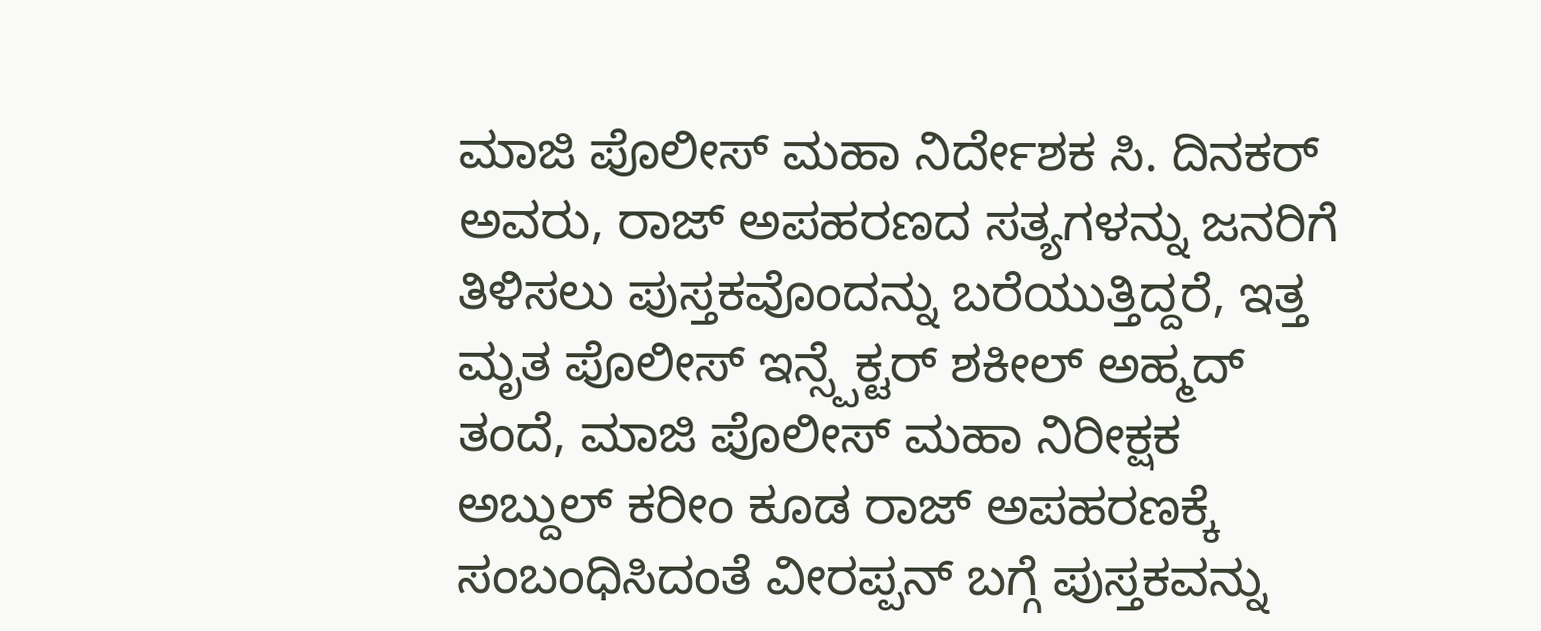ಮಾಜಿ ಪೊಲೀಸ್ ಮಹಾ ನಿರ್ದೇಶಕ ಸಿ. ದಿನಕರ್ ಅವರು, ರಾಜ್ ಅಪಹರಣದ ಸತ್ಯಗಳನ್ನು ಜನರಿಗೆ ತಿಳಿಸಲು ಪುಸ್ತಕವೊಂದನ್ನು ಬರೆಯುತ್ತಿದ್ದರೆ, ಇತ್ತ ಮೃತ ಪೊಲೀಸ್ ಇನ್ಸ್ಪೆಕ್ಟರ್ ಶಕೀಲ್ ಅಹ್ಮದ್ ತಂದೆ, ಮಾಜಿ ಪೊಲೀಸ್ ಮಹಾ ನಿರೀಕ್ಷಕ ಅಬ್ದುಲ್ ಕರೀಂ ಕೂಡ ರಾಜ್ ಅಪಹರಣಕ್ಕೆ ಸಂಬಂಧಿಸಿದಂತೆ ವೀರಪ್ಪನ್ ಬಗ್ಗೆ ಪುಸ್ತಕವನ್ನು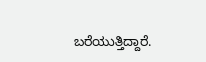ಬರೆಯುತ್ತಿದ್ದಾರೆ.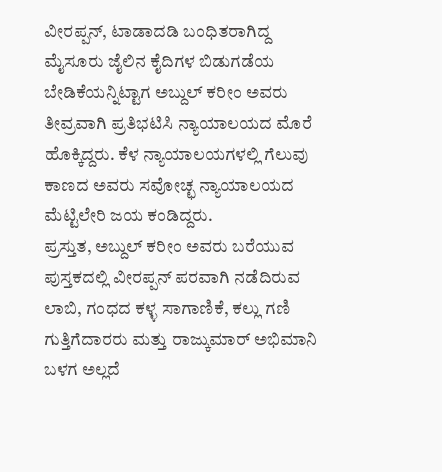ವೀರಪ್ಪನ್, ಟಾಡಾದಡಿ ಬಂಧಿತರಾಗಿದ್ದ ಮೈಸೂರು ಜೈಲಿನ ಕೈದಿಗಳ ಬಿಡುಗಡೆಯ ಬೇಡಿಕೆಯನ್ನಿಟ್ಟಾಗ ಅಬ್ದುಲ್ ಕರೀಂ ಅವರು ತೀವ್ರವಾಗಿ ಪ್ರತಿಭಟಿಸಿ ನ್ಯಾಯಾಲಯದ ಮೊರೆ ಹೊಕ್ಕಿದ್ದರು. ಕೆಳ ನ್ಯಾಯಾಲಯಗಳಲ್ಲಿ ಗೆಲುವು ಕಾಣದ ಅವರು ಸವೋಚ್ಛ ನ್ಯಾಯಾಲಯದ ಮೆಟ್ಟಿಲೇರಿ ಜಯ ಕಂಡಿದ್ದರು.
ಪ್ರಸ್ತುತ, ಅಬ್ದುಲ್ ಕರೀಂ ಅವರು ಬರೆಯುವ ಪುಸ್ತಕದಲ್ಲಿ ವೀರಪ್ಪನ್ ಪರವಾಗಿ ನಡೆದಿರುವ ಲಾಬಿ, ಗಂಧದ ಕಳ್ಳ ಸಾಗಾಣಿಕೆ, ಕಲ್ಲು ಗಣಿ ಗುತ್ತಿಗೆದಾರರು ಮತ್ತು ರಾಜ್ಕುಮಾರ್ ಅಭಿಮಾನಿ ಬಳಗ ಅಲ್ಲದೆ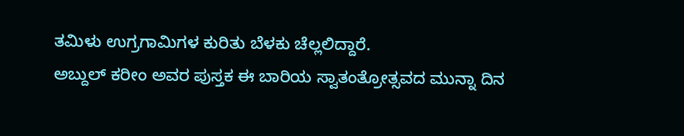ತಮಿಳು ಉಗ್ರಗಾಮಿಗಳ ಕುರಿತು ಬೆಳಕು ಚೆಲ್ಲಲಿದ್ದಾರೆ.
ಅಬ್ದುಲ್ ಕರೀಂ ಅವರ ಪುಸ್ತಕ ಈ ಬಾರಿಯ ಸ್ವಾತಂತ್ರೋತ್ಸವದ ಮುನ್ನಾ ದಿನ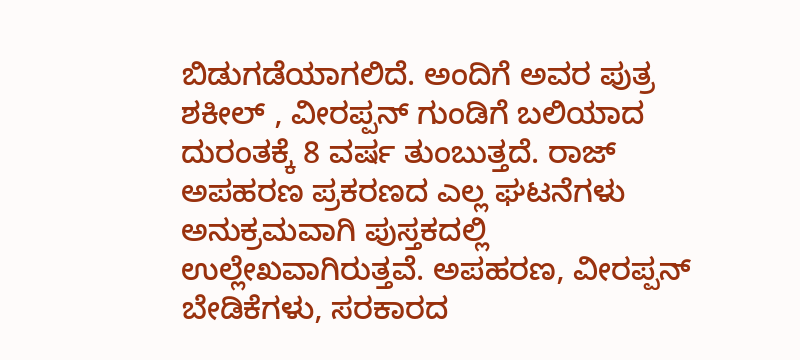ಬಿಡುಗಡೆಯಾಗಲಿದೆ. ಅಂದಿಗೆ ಅವರ ಪುತ್ರ ಶಕೀಲ್ , ವೀರಪ್ಪನ್ ಗುಂಡಿಗೆ ಬಲಿಯಾದ ದುರಂತಕ್ಕೆ 8 ವರ್ಷ ತುಂಬುತ್ತದೆ. ರಾಜ್ ಅಪಹರಣ ಪ್ರಕರಣದ ಎಲ್ಲ ಘಟನೆಗಳು ಅನುಕ್ರಮವಾಗಿ ಪುಸ್ತಕದಲ್ಲಿ ಉಲ್ಲೇಖವಾಗಿರುತ್ತವೆ. ಅಪಹರಣ, ವೀರಪ್ಪನ್ ಬೇಡಿಕೆಗಳು, ಸರಕಾರದ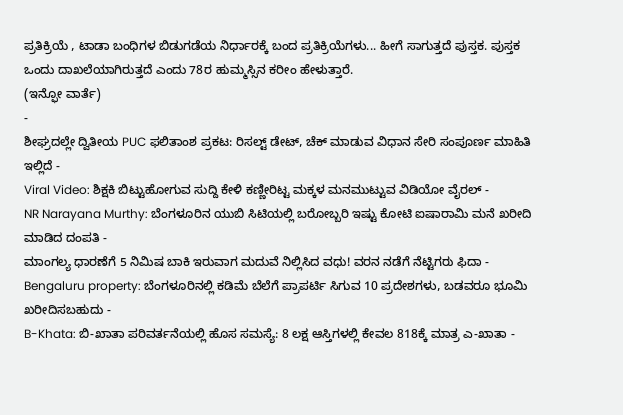ಪ್ರತಿಕ್ರಿಯೆ , ಟಾಡಾ ಬಂಧಿಗಳ ಬಿಡುಗಡೆಯ ನಿರ್ಧಾರಕ್ಕೆ ಬಂದ ಪ್ರತಿಕ್ರಿಯೆಗಳು... ಹೀಗೆ ಸಾಗುತ್ತದೆ ಪುಸ್ತಕ. ಪುಸ್ತಕ ಒಂದು ದಾಖಲೆಯಾಗಿರುತ್ತದೆ ಎಂದು 78ರ ಹುಮ್ಮಸ್ಸಿನ ಕರೀಂ ಹೇಳುತ್ತಾರೆ.
(ಇನ್ಫೋ ವಾರ್ತೆ)
-
ಶೀಘ್ರದಲ್ಲೇ ದ್ವಿತೀಯ PUC ಫಲಿತಾಂಶ ಪ್ರಕಟ: ರಿಸಲ್ಟ್ ಡೇಟ್, ಚೆಕ್ ಮಾಡುವ ವಿಧಾನ ಸೇರಿ ಸಂಪೂರ್ಣ ಮಾಹಿತಿ ಇಲ್ಲಿದೆ -
Viral Video: ಶಿಕ್ಷಕಿ ಬಿಟ್ಟುಹೋಗುವ ಸುದ್ದಿ ಕೇಳಿ ಕಣ್ಣೀರಿಟ್ಟ ಮಕ್ಕಳ ಮನಮುಟ್ಟುವ ವಿಡಿಯೋ ವೈರಲ್ -
NR Narayana Murthy: ಬೆಂಗಳೂರಿನ ಯುಬಿ ಸಿಟಿಯಲ್ಲಿ ಬರೋಬ್ಬರಿ ಇಷ್ಟು ಕೋಟಿ ಐಷಾರಾಮಿ ಮನೆ ಖರೀದಿ ಮಾಡಿದ ದಂಪತಿ -
ಮಾಂಗಲ್ಯ ಧಾರಣೆಗೆ 5 ನಿಮಿಷ ಬಾಕಿ ಇರುವಾಗ ಮದುವೆ ನಿಲ್ಲಿಸಿದ ವಧು! ವರನ ನಡೆಗೆ ನೆಟ್ಟಿಗರು ಫಿದಾ -
Bengaluru property: ಬೆಂಗಳೂರಿನಲ್ಲಿ ಕಡಿಮೆ ಬೆಲೆಗೆ ಪ್ರಾಪರ್ಟಿ ಸಿಗುವ 10 ಪ್ರದೇಶಗಳು, ಬಡವರೂ ಭೂಮಿ ಖರೀದಿಸಬಹುದು -
B-Khata: ಬಿ-ಖಾತಾ ಪರಿವರ್ತನೆಯಲ್ಲಿ ಹೊಸ ಸಮಸ್ಯೆ: 8 ಲಕ್ಷ ಆಸ್ತಿಗಳಲ್ಲಿ ಕೇವಲ 818ಕ್ಕೆ ಮಾತ್ರ ಎ-ಖಾತಾ -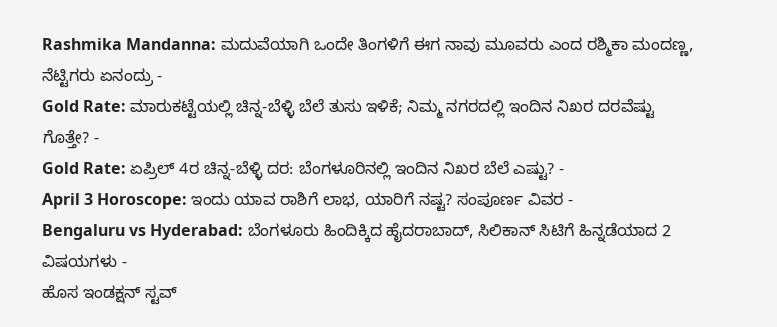Rashmika Mandanna: ಮದುವೆಯಾಗಿ ಒಂದೇ ತಿಂಗಳಿಗೆ ಈಗ ನಾವು ಮೂವರು ಎಂದ ರಶ್ಮಿಕಾ ಮಂದಣ್ಣ, ನೆಟ್ಟಿಗರು ಏನಂದ್ರು -
Gold Rate: ಮಾರುಕಟ್ಟೆಯಲ್ಲಿ ಚಿನ್ನ-ಬೆಳ್ಳಿ ಬೆಲೆ ತುಸು ಇಳಿಕೆ; ನಿಮ್ಮ ನಗರದಲ್ಲಿ ಇಂದಿನ ನಿಖರ ದರವೆಷ್ಟು ಗೊತ್ತೇ? -
Gold Rate: ಏಪ್ರಿಲ್ 4ರ ಚಿನ್ನ-ಬೆಳ್ಳಿ ದರ: ಬೆಂಗಳೂರಿನಲ್ಲಿ ಇಂದಿನ ನಿಖರ ಬೆಲೆ ಎಷ್ಟು? -
April 3 Horoscope: ಇಂದು ಯಾವ ರಾಶಿಗೆ ಲಾಭ, ಯಾರಿಗೆ ನಷ್ಟ? ಸಂಪೂರ್ಣ ವಿವರ -
Bengaluru vs Hyderabad: ಬೆಂಗಳೂರು ಹಿಂದಿಕ್ಕಿದ ಹೈದರಾಬಾದ್, ಸಿಲಿಕಾನ್ ಸಿಟಿಗೆ ಹಿನ್ನಡೆಯಾದ 2 ವಿಷಯಗಳು -
ಹೊಸ ಇಂಡಕ್ಷನ್ ಸ್ಟವ್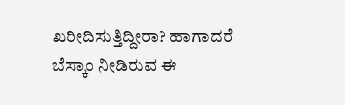ಖರೀದಿಸುತ್ತಿದ್ದೀರಾ? ಹಾಗಾದರೆ ಬೆಸ್ಕಾಂ ನೀಡಿರುವ ಈ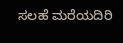ಸಲಹೆ ಮರೆಯದಿರಿ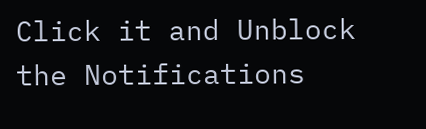Click it and Unblock the Notifications